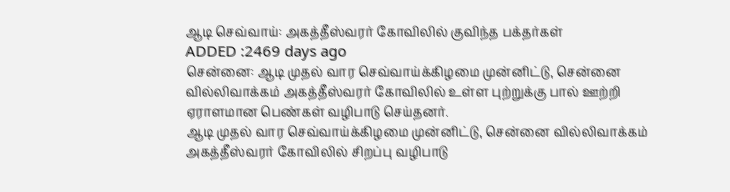ஆடி செவ்வாய்: அகத்தீஸ்வரர் கோவிலில் குவிந்த பக்தர்கள்
ADDED :2469 days ago
சென்னை: ஆடி முதல் வார செவ்வாய்க்கிழமை முன்னிட்டு, சென்னை வில்லிவாக்கம் அகத்தீஸ்வரர் கோவிலில் உள்ள புற்றுக்கு பால் ஊற்றி ஏராளமான பெண்கள் வழிபாடு செய்தனர்.
ஆடி முதல் வார செவ்வாய்க்கிழமை முன்னிட்டு, சென்னை வில்லிவாக்கம் அகத்தீஸ்வரர் கோவிலில் சிறப்பு வழிபாடு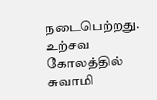நடைபெற்றது. உற்சவ கோலத்தில் சுவாமி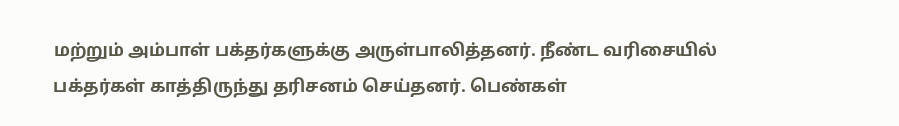மற்றும் அம்பாள் பக்தர்களுக்கு அருள்பாலித்தனர். நீண்ட வரிசையில் பக்தர்கள் காத்திருந்து தரிசனம் செய்தனர். பெண்கள்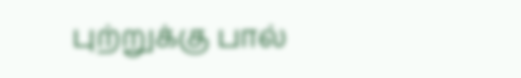புற்றுக்கு பால்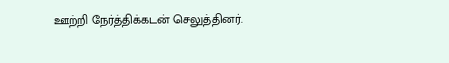ஊற்றி நேர்த்திக்கடன் செலுத்தினர்.